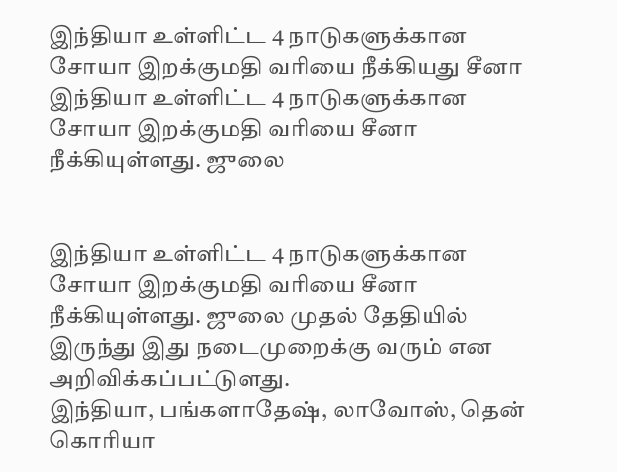இந்தியா உள்ளிட்ட 4 நாடுகளுக்கான சோயா இறக்குமதி வரியை நீக்கியது சீனா
இந்தியா உள்ளிட்ட 4 நாடுகளுக்கான சோயா இறக்குமதி வரியை சீனா நீக்கியுள்ளது. ஜுலை


இந்தியா உள்ளிட்ட 4 நாடுகளுக்கான சோயா இறக்குமதி வரியை சீனா நீக்கியுள்ளது. ஜுலை முதல் தேதியில் இருந்து இது நடைமுறைக்கு வரும் என அறிவிக்கப்பட்டுளது.
இந்தியா, பங்களாதேஷ், லாவோஸ், தென் கொரியா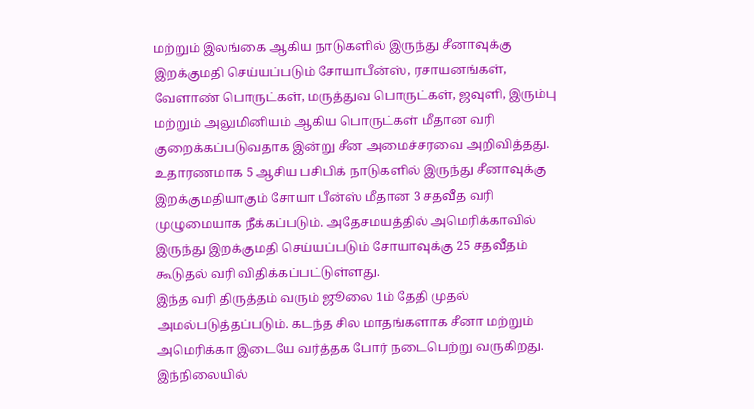மற்றும் இலங்கை ஆகிய நாடுகளில் இருந்து சீனாவுக்கு இறக்குமதி செய்யப்படும் சோயாபீன்ஸ், ரசாயனங்கள், வேளாண் பொருட்கள், மருத்துவ பொருட்கள், ஜவுளி, இரும்பு மற்றும் அலுமினியம் ஆகிய பொருட்கள் மீதான வரி குறைக்கப்படுவதாக இன்று சீன அமைச்சரவை அறிவித்தது. உதாரணமாக 5 ஆசிய பசிபிக் நாடுகளில் இருந்து சீனாவுக்கு இறக்குமதியாகும் சோயா பீன்ஸ் மீதான 3 சதவீத வரி முழுமையாக நீக்கப்படும். அதேசமயத்தில் அமெரிக்காவில் இருந்து இறக்குமதி செய்யப்படும் சோயாவுக்கு 25 சதவீதம் கூடுதல் வரி விதிக்கப்பட்டுள்ளது.
இந்த வரி திருத்தம் வரும் ஜூலை 1ம் தேதி முதல் அமல்படுத்தப்படும். கடந்த சில மாதங்களாக சீனா மற்றும் அமெரிக்கா இடையே வர்த்தக போர் நடைபெற்று வருகிறது. இந்நிலையில்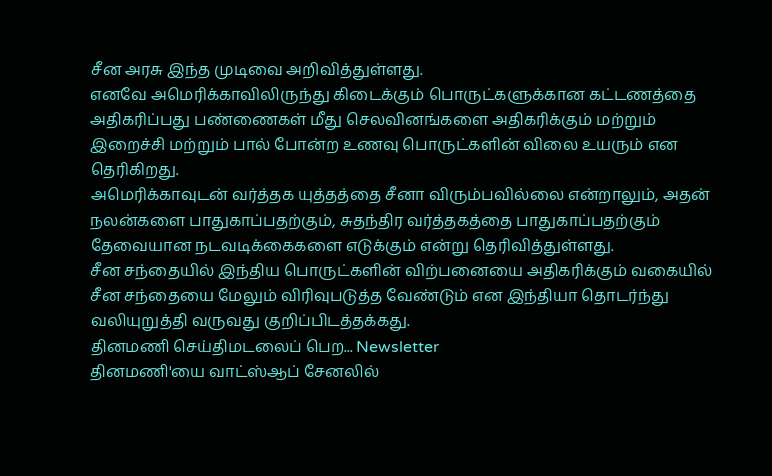சீன அரசு இந்த முடிவை அறிவித்துள்ளது.
எனவே அமெரிக்காவிலிருந்து கிடைக்கும் பொருட்களுக்கான கட்டணத்தை அதிகரிப்பது பண்ணைகள் மீது செலவினங்களை அதிகரிக்கும் மற்றும் இறைச்சி மற்றும் பால் போன்ற உணவு பொருட்களின் விலை உயரும் என தெரிகிறது.
அமெரிக்காவுடன் வர்த்தக யுத்தத்தை சீனா விரும்பவில்லை என்றாலும், அதன் நலன்களை பாதுகாப்பதற்கும், சுதந்திர வர்த்தகத்தை பாதுகாப்பதற்கும் தேவையான நடவடிக்கைகளை எடுக்கும் என்று தெரிவித்துள்ளது.
சீன சந்தையில் இந்திய பொருட்களின் விற்பனையை அதிகரிக்கும் வகையில் சீன சந்தையை மேலும் விரிவுபடுத்த வேண்டும் என இந்தியா தொடர்ந்து வலியுறுத்தி வருவது குறிப்பிடத்தக்கது.
தினமணி செய்திமடலைப் பெற... Newsletter
தினமணி'யை வாட்ஸ்ஆப் சேனலில்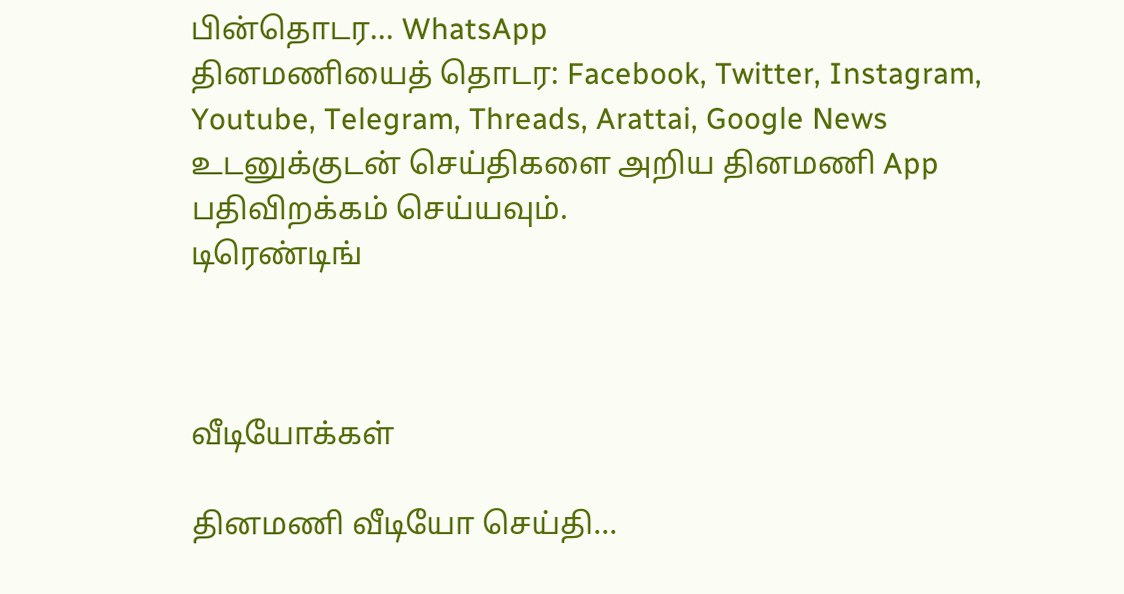பின்தொடர... WhatsApp
தினமணியைத் தொடர: Facebook, Twitter, Instagram, Youtube, Telegram, Threads, Arattai, Google News
உடனுக்குடன் செய்திகளை அறிய தினமணி App பதிவிறக்கம் செய்யவும்.
டிரெண்டிங்



வீடியோக்கள்

தினமணி வீடியோ செய்தி...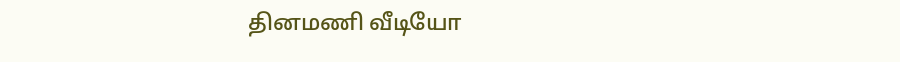தினமணி வீடியோ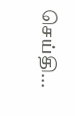செய்தி...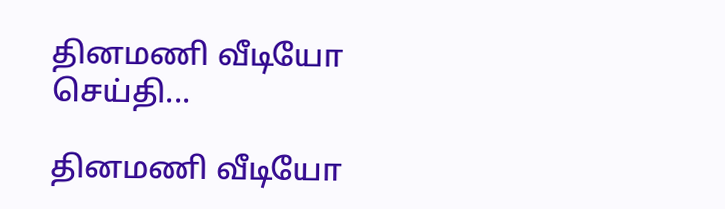தினமணி வீடியோ செய்தி...

தினமணி வீடியோ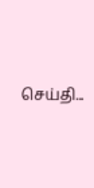செய்தி...